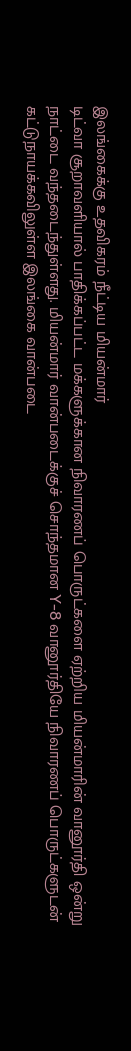இலங்கைக்கு உதவிகரம் நீட்டிய மியன்மார்
டிட்வா சூறாவளியால் பாதிக்கப்பட்ட மக்களுக்கான நிவாரணப் பொருட்களை ஏற்றிய மியன்மாரின் வானூர்தி ஒன்று நாட்டை வந்தடைந்துள்ளது. மியன்மார் வான்படைக்குச் சொந்தமான Y-8 வானூர்தியே நிவாரணப் பொருட்களுடன் கட்டுநாயக்கவிலுள்ள இலங்கை வான்படை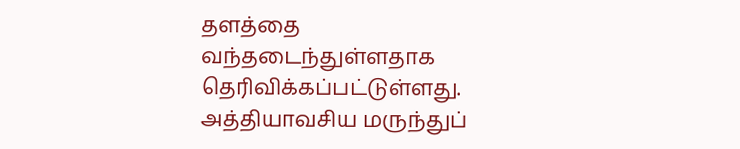தளத்தை வந்தடைந்துள்ளதாக தெரிவிக்கப்பட்டுள்ளது. அத்தியாவசிய மருந்துப்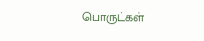பொருட்கள்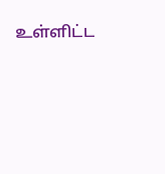உள்ளிட்ட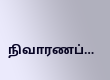நிவாரணப்…